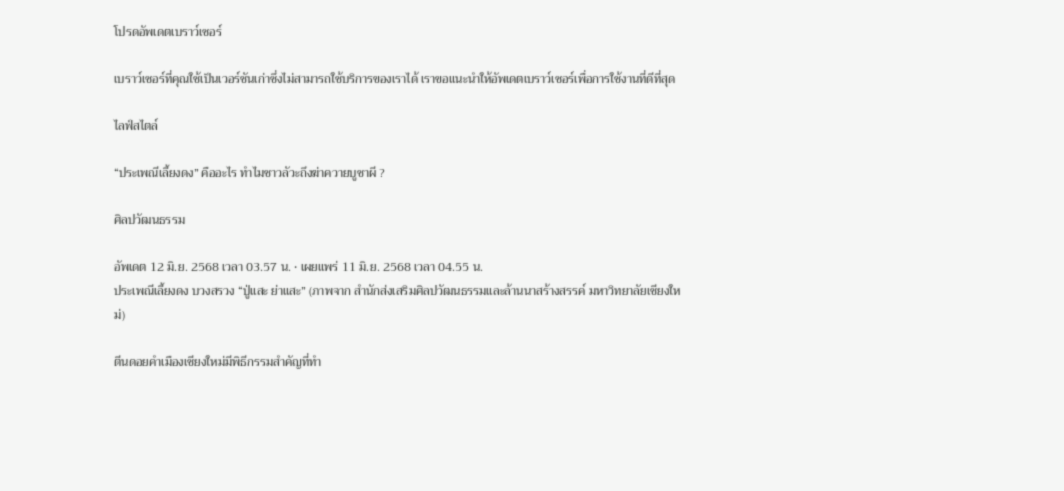โปรดอัพเดตเบราว์เซอร์

เบราว์เซอร์ที่คุณใช้เป็นเวอร์ชันเก่าซึ่งไม่สามารถใช้บริการของเราได้ เราขอแนะนำให้อัพเดตเบราว์เซอร์เพื่อการใช้งานที่ดีที่สุด

ไลฟ์สไตล์

“ประเพณีเลี้ยงดง” คืออะไร ทำไมชาวลัวะถึงฆ่าควายบูชาผี ?

ศิลปวัฒนธรรม

อัพเดต 12 มิ.ย. 2568 เวลา 03.57 น. • เผยแพร่ 11 มิ.ย. 2568 เวลา 04.55 น.
ประเพณีเลี้ยงดง บวงสรวง “ปู่แสะ ย่าแสะ” (ภาพจาก สำนักส่งเสริมศิลปวัฒนธรรมและล้านนาสร้างสรรค์ มหาวิทยาลัยเชียงใหม่)

ตีนดอยคำเมืองเชียงใหม่มีพิธีกรรมสำคัญที่ทำ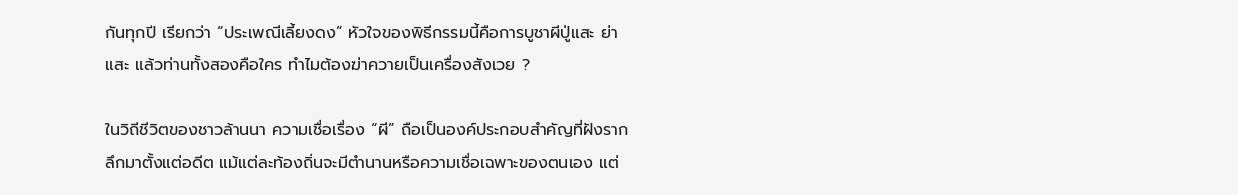กันทุกปี เรียกว่า “ประเพณีเลี้ยงดง” หัวใจของพิธีกรรมนี้คือการบูชาผีปู่แสะ ย่าแสะ แล้วท่านทั้งสองคือใคร ทำไมต้องฆ่าควายเป็นเครื่องสังเวย ?

ในวิถีชีวิตของชาวล้านนา ความเชื่อเรื่อง “ผี” ถือเป็นองค์ประกอบสำคัญที่ฝังรากลึกมาตั้งแต่อดีต แม้แต่ละท้องถิ่นจะมีตำนานหรือความเชื่อเฉพาะของตนเอง แต่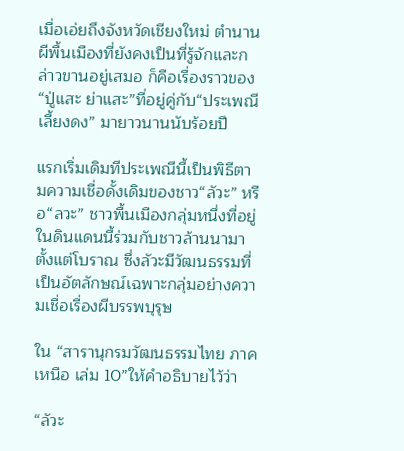เมื่อเอ่ยถึงจังหวัดเชียงใหม่ ตำนานผีพื้นเมืองที่ยังคงเป็นที่รู้จักและกล่าวขานอยู่เสมอ ก็คือเรื่องราวของ“ปู่แสะ ย่าแสะ”ที่อยู่คู่กับ“ประเพณีเลี้ยงดง” มายาวนานนับร้อยปี

แรกเริ่มเดิมทีประเพณีนี้เป็นพิธีตามความเชื่อดั้งเดิมของชาว“ลัวะ” หรือ“ลวะ” ชาวพื้นเมืองกลุ่มหนึ่งที่อยู่ในดินแดนนี้ร่วมกับชาวล้านนามาตั้งแต่โบราณ ซึ่งลัวะมีวัฒนธรรมที่เป็นอัตลักษณ์เฉพาะกลุ่มอย่างความเชื่อเรื่องผีบรรพบุรุษ

ใน “สารานุกรมวัฒนธรรมไทย ภาคเหนือ เล่ม 10”ให้คำอธิบายไว้ว่า

“ลัวะ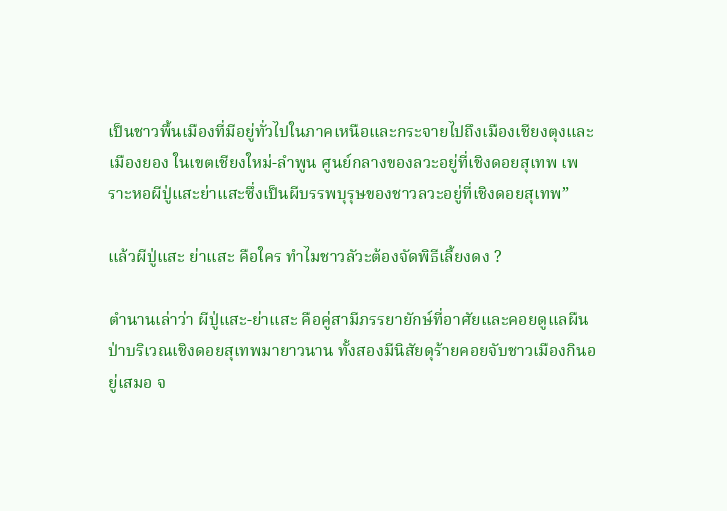เป็นชาวพื้นเมืองที่มีอยู่ทั่วไปในภาคเหนือและกระจายไปถึงเมืองเชียงตุงและเมืองยอง ในเขตเชียงใหม่-ลำพูน ศูนย์กลางของลวะอยู่ที่เชิงดอยสุเทพ เพราะหอผีปู่แสะย่าแสะซึ่งเป็นผีบรรพบุรุษของชาวลวะอยู่ที่เชิงดอยสุเทพ”

แล้วผีปู่แสะ ย่าแสะ คือใคร ทำไมชาวลัวะต้องจัดพิธีเลี้ยงดง ?

ตำนานเล่าว่า ผีปู่แสะ-ย่าแสะ คือคู่สามีภรรยายักษ์ที่อาศัยและคอยดูแลผืนป่าบริเวณเชิงดอยสุเทพมายาวนาน ทั้งสองมีนิสัยดุร้ายคอยจับชาวเมืองกินอยู่เสมอ จ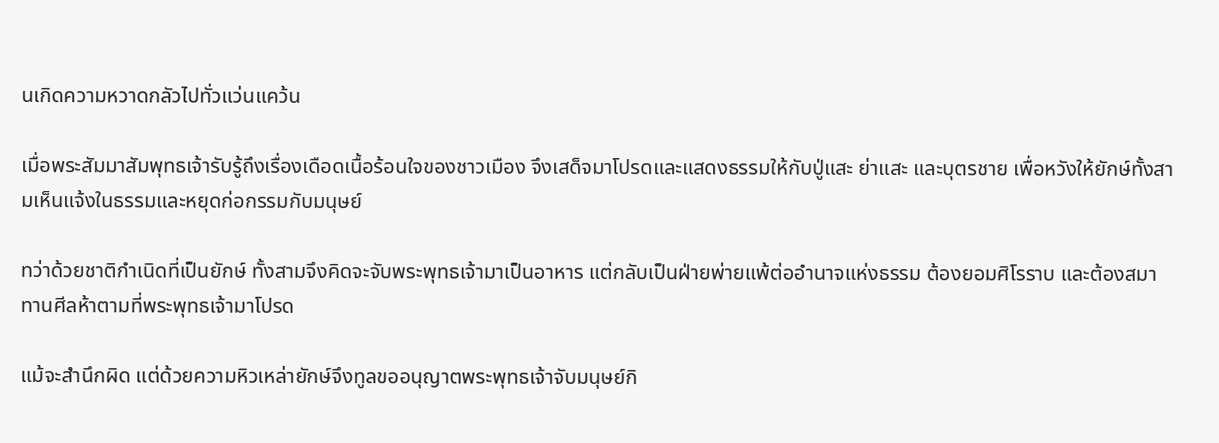นเกิดความหวาดกลัวไปทั่วแว่นแคว้น

เมื่อพระสัมมาสัมพุทธเจ้ารับรู้ถึงเรื่องเดือดเนื้อร้อนใจของชาวเมือง จึงเสด็จมาโปรดและแสดงธรรมให้กับปู่แสะ ย่าแสะ และบุตรชาย เพื่อหวังให้ยักษ์ทั้งสามเห็นแจ้งในธรรมและหยุดก่อกรรมกับมนุษย์

ทว่าด้วยชาติกำเนิดที่เป็นยักษ์ ทั้งสามจึงคิดจะจับพระพุทธเจ้ามาเป็นอาหาร แต่กลับเป็นฝ่ายพ่ายแพ้ต่ออำนาจแห่งธรรม ต้องยอมศิโรราบ และต้องสมาทานศีลห้าตามที่พระพุทธเจ้ามาโปรด

แม้จะสำนึกผิด แต่ด้วยความหิวเหล่ายักษ์จึงทูลขออนุญาตพระพุทธเจ้าจับมนุษย์กิ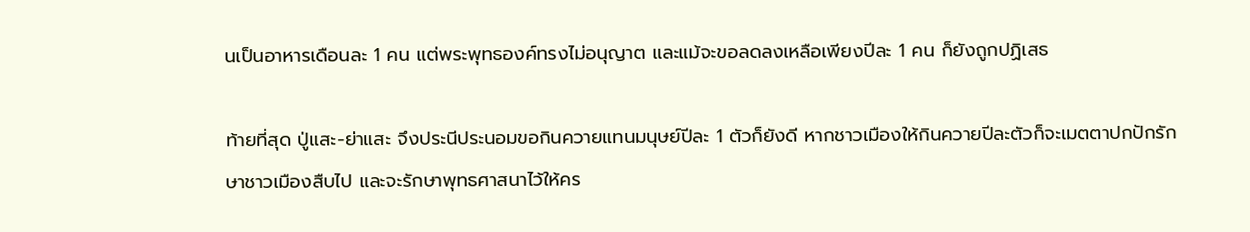นเป็นอาหารเดือนละ 1 คน แต่พระพุทธองค์ทรงไม่อนุญาต และแม้จะขอลดลงเหลือเพียงปีละ 1 คน ก็ยังถูกปฏิเสธ

ท้ายที่สุด ปู่แสะ-ย่าแสะ จึงประนีประนอมขอกินควายแทนมนุษย์ปีละ 1 ตัวก็ยังดี หากชาวเมืองให้กินควายปีละตัวก็จะเมตตาปกปักรักษาชาวเมืองสืบไป และจะรักษาพุทธศาสนาไว้ให้คร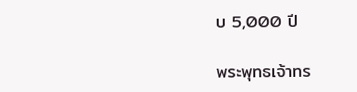บ 5,000 ปี

พระพุทธเจ้าทร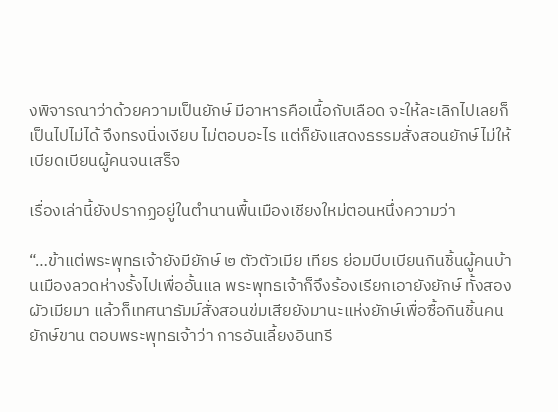งพิจารณาว่าด้วยความเป็นยักษ์ มีอาหารคือเนื้อกับเลือด จะให้ละเลิกไปเลยก็เป็นไปไม่ได้ จึงทรงนิ่งเงียบ ไม่ตอบอะไร แต่ก็ยังแสดงธรรมสั่งสอนยักษ์ไม่ให้เบียดเบียนผู้คนจนเสร็จ

เรื่องเล่านี้ยังปรากฏอยู่ในตำนานพื้นเมืองเชียงใหม่ตอนหนึ่งความว่า

“…ข้าแต่พระพุทธเจ้ายังมียักษ์ ๒ ตัวตัวเมีย เทียร ย่อมบีบเบียนกินชิ้นผู้คนบ้านเมืองลวดห่างรั้งไปเพื่ออั้นแล พระพุทธเจ้าก็จึงร้องเรียกเอายังยักษ์ ทั้งสองผัวเมียมา แล้วก็เทศนาธัมม์สั่งสอนข่มเสียยังมานะแห่งยักษ์เพื่อซื้อกินชิ้นคน ยักษ์ขาน ตอบพระพุทธเจ้าว่า การอันเลี้ยงอินทรี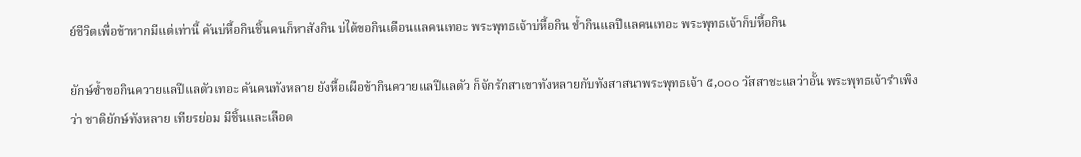ย์ชีวิตเพื่อข้าหากมีแต่เท่านี้ คันบ่หื้อกินชิ้นคนก็หาสังกิน บ่ได้ขอกินเดือนแลคนเทอะ พระพุทธเจ้าบ่หื้อกิน ข้ำกินแลปีแลคนเทอะ พระพุทธเจ้าก็บ่หื้อกิน

ยักษ์ซ้ำขอกินควายแลปีแลตัวเทอะ คันคนทังหลาย ยังหื้อเผือข้ากินควายแลปีแลตัว ก็จักรักสาเขาทังหลายกับทังสาสนาพระพุทธเจ้า ๕,๐๐๐ วัสสาชะแลว่าอั้น พระพุทธเจ้ารำเพิงว่า ชาติยักษ์ทังหลาย เทียรย่อม มีชิ้นและเลือด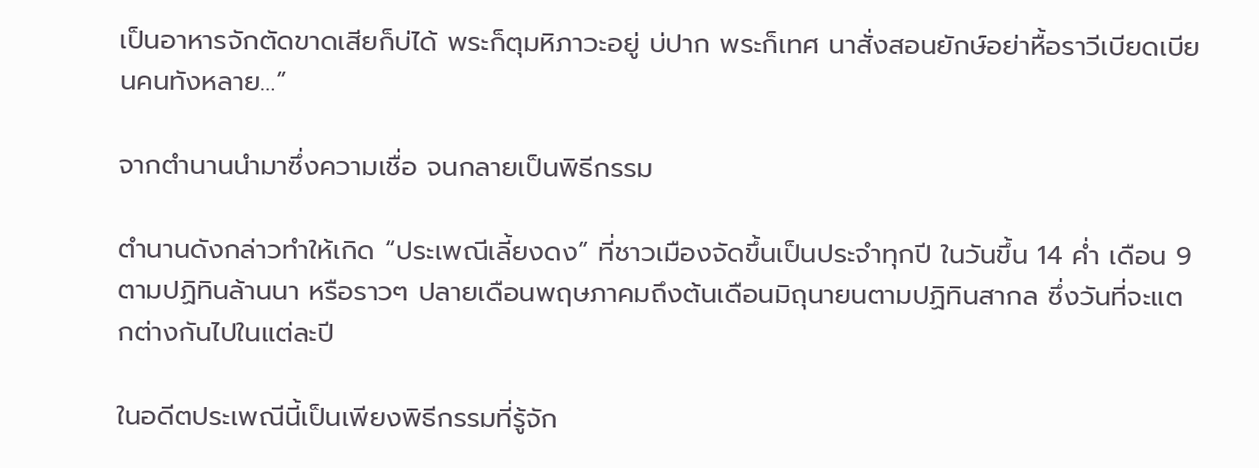เป็นอาหารจักตัดขาดเสียก็บ่ได้ พระก็ตุมหิภาวะอยู่ บ่ปาก พระก็เทศ นาสั่งสอนยักษ์อย่าหื้อราวีเบียดเบียนคนทังหลาย…”

จากตำนานนำมาซึ่งความเชื่อ จนกลายเป็นพิธีกรรม

ตำนานดังกล่าวทำให้เกิด “ประเพณีเลี้ยงดง” ที่ชาวเมืองจัดขึ้นเป็นประจำทุกปี ในวันขึ้น 14 ค่ำ เดือน 9 ตามปฏิทินล้านนา หรือราวๆ ปลายเดือนพฤษภาคมถึงต้นเดือนมิถุนายนตามปฏิทินสากล ซึ่งวันที่จะแตกต่างกันไปในแต่ละปี

ในอดีตประเพณีนี้เป็นเพียงพิธีกรรมที่รู้จัก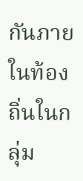กันภายในท้องถิ่นในกลุ่ม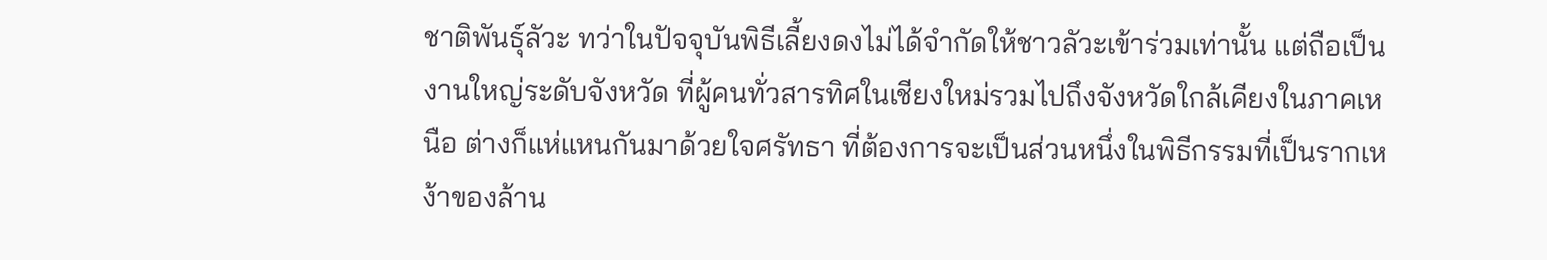ชาติพันธุ์ลัวะ ทว่าในปัจจุบันพิธีเลี้ยงดงไม่ได้จำกัดให้ชาวลัวะเข้าร่วมเท่านั้น แต่ถือเป็นงานใหญ่ระดับจังหวัด ที่ผู้คนทั่วสารทิศในเชียงใหม่รวมไปถึงจังหวัดใกล้เคียงในภาคเหนือ ต่างก็แห่แหนกันมาด้วยใจศรัทธา ที่ต้องการจะเป็นส่วนหนึ่งในพิธีกรรมที่เป็นรากเหง้าของล้าน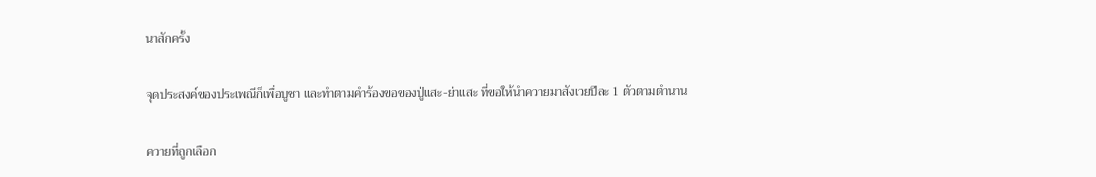นาสักครั้ง

จุดประสงค์ของประเพณีก็เพื่อบูชา และทำตามคำร้องขอของปู่แสะ-ย่าแสะ ที่ขอให้นำควายมาสังเวยปีละ 1 ตัวตามตำนาน

ควายที่ถูกเลือก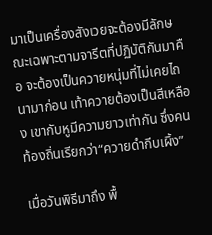มาเป็นเครื่องสังเวยจะต้องมีลักษณะเฉพาะตามจารีตที่ปฏิบัติกันมาคือ จะต้องเป็นควายหนุ่มที่ไม่เคยไถนามาก่อน เท้าควายต้องเป็นสีเหลือง เขากับหูมีความยาวเท่ากัน ซึ่งคนท้องถิ่นเรียกว่า“ควายดำกีบเผิ้ง”

เมื่อวันพิธีมาถึง พื้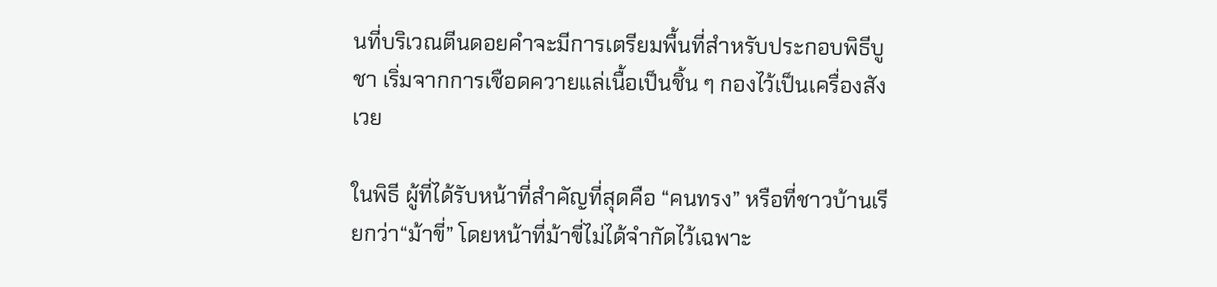นที่บริเวณตีนดอยคำจะมีการเตรียมพื้นที่สำหรับประกอบพิธีบูชา เริ่มจากการเชือดควายแล่เนื้อเป็นชิ้น ๆ กองไว้เป็นเครื่องสังเวย

ในพิธี ผู้ที่ได้รับหน้าที่สำคัญที่สุดคือ “คนทรง” หรือที่ชาวบ้านเรียกว่า“ม้าขี่” โดยหน้าที่ม้าขี่ไม่ได้จำกัดไว้เฉพาะ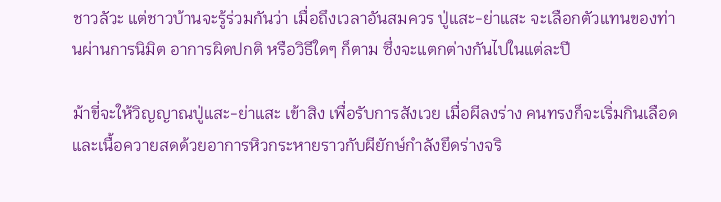ชาวลัวะ แต่ชาวบ้านจะรู้ร่วมกันว่า เมื่อถึงเวลาอันสมควร ปู่แสะ-ย่าแสะ จะเลือกตัวแทนของท่านผ่านการนิมิต อาการผิดปกติ หรือวิธีใดๆ ก็ตาม ซึ่งจะแตกต่างกันไปในแต่ละปี

ม้าขี่จะให้วิญญาณปู่แสะ-ย่าแสะ เข้าสิง เพื่อรับการสังเวย เมื่อผีลงร่าง คนทรงก็จะเริ่มกินเลือดและเนื้อควายสดด้วยอาการหิวกระหายราวกับผียักษ์กำลังยึดร่างจริ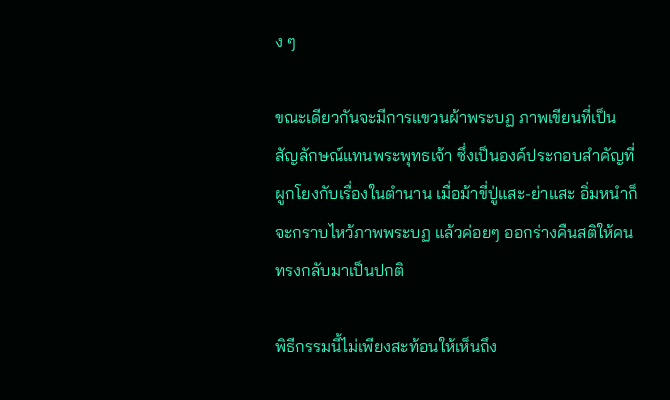ง ๆ

ขณะเดียวกันจะมีการแขวนผ้าพระบฏ ภาพเขียนที่เป็นสัญลักษณ์แทนพระพุทธเจ้า ซึ่งเป็นองค์ประกอบสำคัญที่ผูกโยงกับเรื่องในตำนาน เมื่อม้าขี่ปู่แสะ-ย่าแสะ อิ่มหนำก็จะกราบไหว้ภาพพระบฏ แล้วค่อยๆ ออกร่างคืนสติให้คนทรงกลับมาเป็นปกติ

พิธีกรรมนี้ไม่เพียงสะท้อนให้เห็นถึง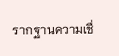รากฐานความเชื่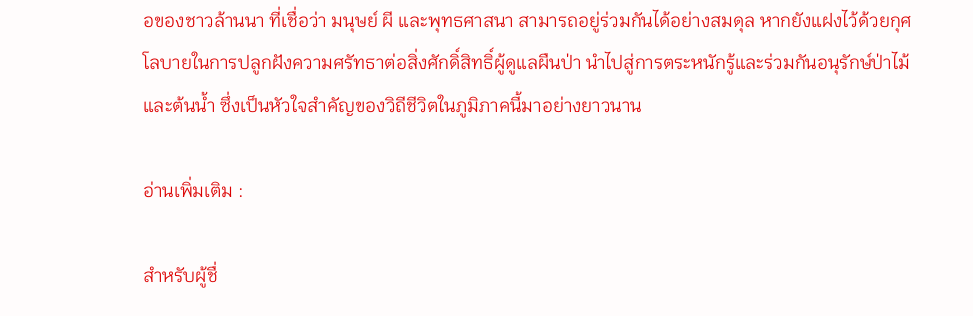อของชาวล้านนา ที่เชื่อว่า มนุษย์ ผี และพุทธศาสนา สามารถอยู่ร่วมกันได้อย่างสมดุล หากยังแฝงไว้ด้วยกุศโลบายในการปลูกฝังความศรัทธาต่อสิ่งศักดิ์สิทธิ์ผู้ดูแลผืนป่า นำไปสู่การตระหนักรู้และร่วมกันอนุรักษ์ป่าไม้และต้นน้ำ ซึ่งเป็นหัวใจสำคัญของวิถีชีวิตในภูมิภาคนี้มาอย่างยาวนาน

อ่านเพิ่มเติม :

สำหรับผู้ชื่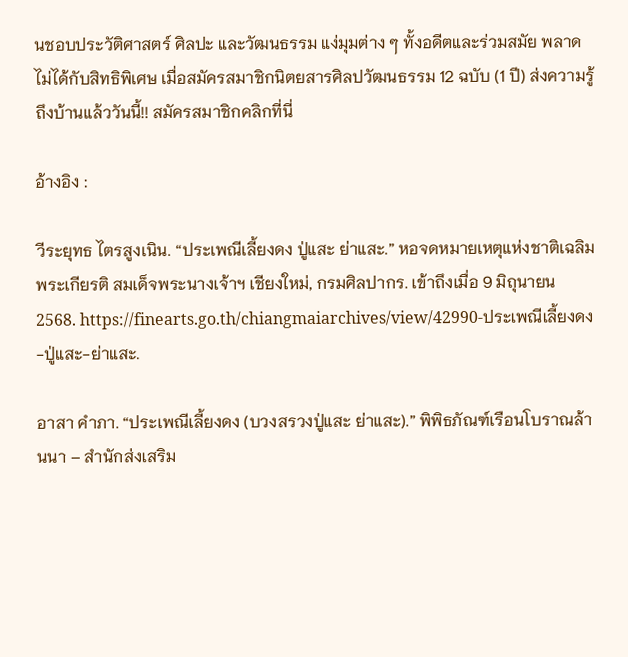นชอบประวัติศาสตร์ ศิลปะ และวัฒนธรรม แง่มุมต่าง ๆ ทั้งอดีตและร่วมสมัย พลาดไม่ได้กับสิทธิพิเศษ เมื่อสมัครสมาชิกนิตยสารศิลปวัฒนธรรม 12 ฉบับ (1 ปี) ส่งความรู้ถึงบ้านแล้ววันนี้!! สมัครสมาชิกคลิกที่นี่

อ้างอิง :

วีระยุทธ ไตรสูงเนิน. “ประเพณีเลี้ยงดง ปู่แสะ ย่าแสะ.” หอจดหมายเหตุแห่งชาติเฉลิมพระเกียรติ สมเด็จพระนางเจ้าฯ เชียงใหม่, กรมศิลปากร. เข้าถึงเมื่อ 9 มิถุนายน 2568. https://finearts.go.th/chiangmaiarchives/view/42990-ประเพณีเลี้ยงดง-ปู่แสะ-ย่าแสะ.

อาสา คำภา. “ประเพณีเลี้ยงดง (บวงสรวงปู่แสะ ย่าแสะ).” พิพิธภัณฑ์เรือนโบราณล้านนา – สำนักส่งเสริม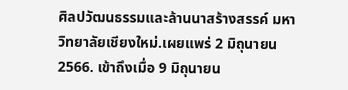ศิลปวัฒนธรรมและล้านนาสร้างสรรค์ มหาวิทยาลัยเชียงใหม่.เผยแพร่ 2 มิถุนายน 2566. เข้าถึงเมื่อ 9 มิถุนายน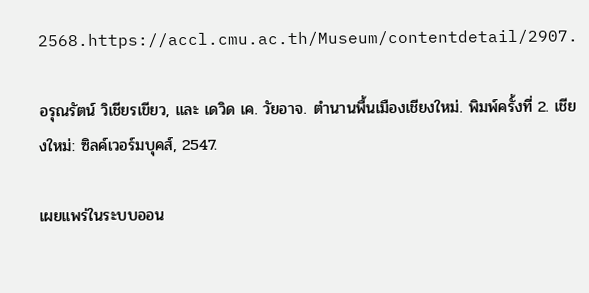2568.https://accl.cmu.ac.th/Museum/contentdetail/2907.

อรุณรัตน์ วิเชียรเขียว, และ เดวิด เค. วัยอาจ. ตำนานพื้นเมืองเชียงใหม่. พิมพ์ครั้งที่ 2. เชียงใหม่: ซิลค์เวอร์มบุคส์, 2547.

เผยแพร่ในระบบออน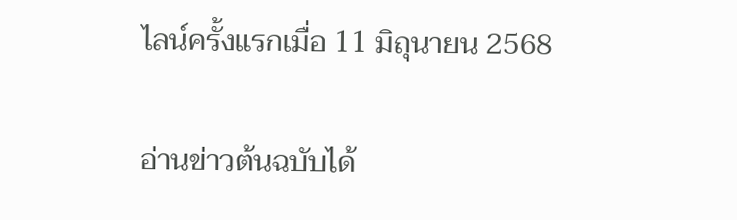ไลน์ครั้งแรกเมื่อ 11 มิถุนายน 2568

อ่านข่าวต้นฉบับได้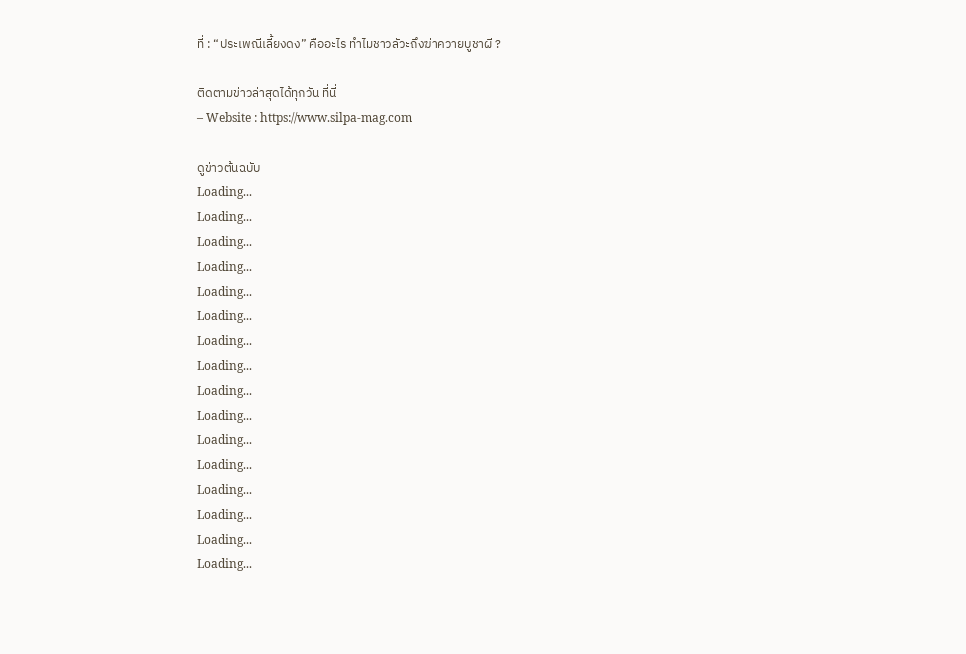ที่ : “ประเพณีเลี้ยงดง” คืออะไร ทำไมชาวลัวะถึงฆ่าควายบูชาผี ?

ติดตามข่าวล่าสุดได้ทุกวัน ที่นี่
– Website : https://www.silpa-mag.com

ดูข่าวต้นฉบับ
Loading...
Loading...
Loading...
Loading...
Loading...
Loading...
Loading...
Loading...
Loading...
Loading...
Loading...
Loading...
Loading...
Loading...
Loading...
Loading...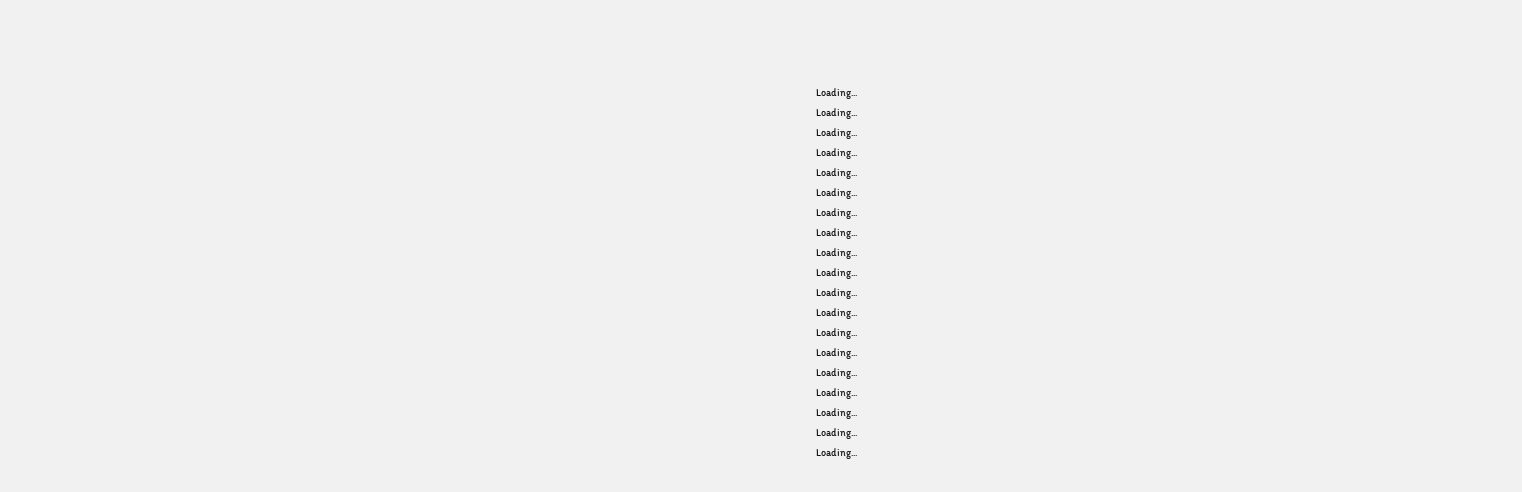Loading...
Loading...
Loading...
Loading...
Loading...
Loading...
Loading...
Loading...
Loading...
Loading...
Loading...
Loading...
Loading...
Loading...
Loading...
Loading...
Loading...
Loading...
Loading...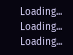Loading...
Loading...
Loading...